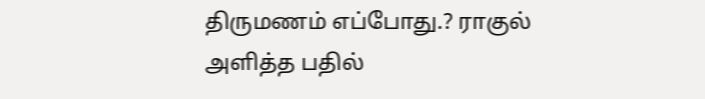திருமணம் எப்போது.? ராகுல் அளித்த பதில்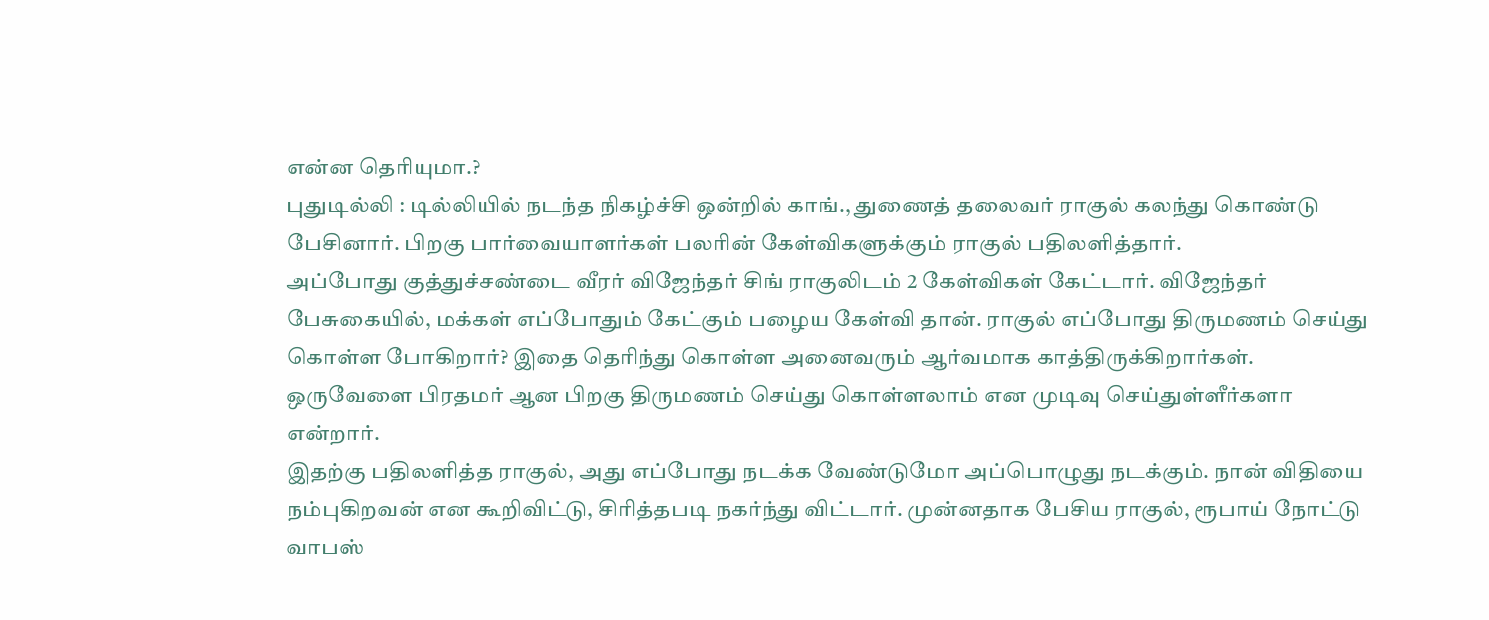என்ன தெரியுமா.?
புதுடில்லி : டில்லியில் நடந்த நிகழ்ச்சி ஒன்றில் காங்., துணைத் தலைவர் ராகுல் கலந்து கொண்டு பேசினார். பிறகு பார்வையாளர்கள் பலரின் கேள்விகளுக்கும் ராகுல் பதிலளித்தார்.
அப்போது குத்துச்சண்டை வீரர் விஜேந்தர் சிங் ராகுலிடம் 2 கேள்விகள் கேட்டார். விஜேந்தர் பேசுகையில், மக்கள் எப்போதும் கேட்கும் பழைய கேள்வி தான். ராகுல் எப்போது திருமணம் செய்து கொள்ள போகிறார்? இதை தெரிந்து கொள்ள அனைவரும் ஆர்வமாக காத்திருக்கிறார்கள். ஒருவேளை பிரதமர் ஆன பிறகு திருமணம் செய்து கொள்ளலாம் என முடிவு செய்துள்ளீர்களா என்றார்.
இதற்கு பதிலளித்த ராகுல், அது எப்போது நடக்க வேண்டுமோ அப்பொழுது நடக்கும். நான் விதியை நம்புகிறவன் என கூறிவிட்டு, சிரித்தபடி நகர்ந்து விட்டார். முன்னதாக பேசிய ராகுல், ரூபாய் நோட்டு வாபஸ்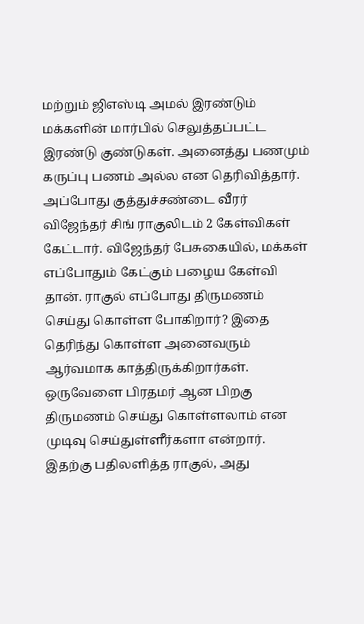மற்றும் ஜிஎஸ்டி அமல் இரண்டும் மக்களின் மார்பில் செலுத்தப்பட்ட இரண்டு குண்டுகள். அனைத்து பணமும் கருப்பு பணம் அல்ல என தெரிவித்தார்.
அப்போது குத்துச்சண்டை வீரர் விஜேந்தர் சிங் ராகுலிடம் 2 கேள்விகள் கேட்டார். விஜேந்தர் பேசுகையில், மக்கள் எப்போதும் கேட்கும் பழைய கேள்வி தான். ராகுல் எப்போது திருமணம் செய்து கொள்ள போகிறார்? இதை தெரிந்து கொள்ள அனைவரும் ஆர்வமாக காத்திருக்கிறார்கள். ஒருவேளை பிரதமர் ஆன பிறகு திருமணம் செய்து கொள்ளலாம் என முடிவு செய்துள்ளீர்களா என்றார்.
இதற்கு பதிலளித்த ராகுல், அது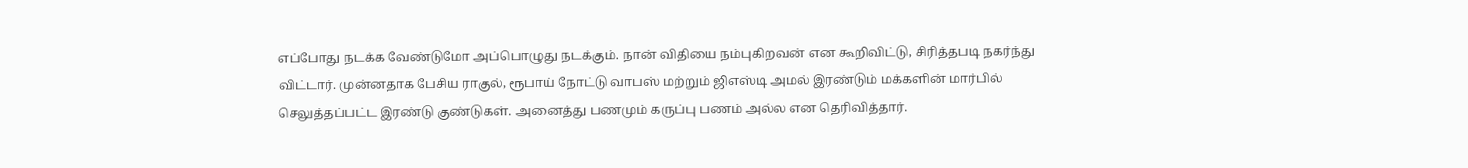எப்போது நடக்க வேண்டுமோ அப்பொழுது நடக்கும். நான் விதியை நம்புகிறவன் என கூறிவிட்டு, சிரித்தபடி நகர்ந்து விட்டார். முன்னதாக பேசிய ராகுல், ரூபாய் நோட்டு வாபஸ் மற்றும் ஜிஎஸ்டி அமல் இரண்டும் மக்களின் மார்பில் செலுத்தப்பட்ட இரண்டு குண்டுகள். அனைத்து பணமும் கருப்பு பணம் அல்ல என தெரிவித்தார்.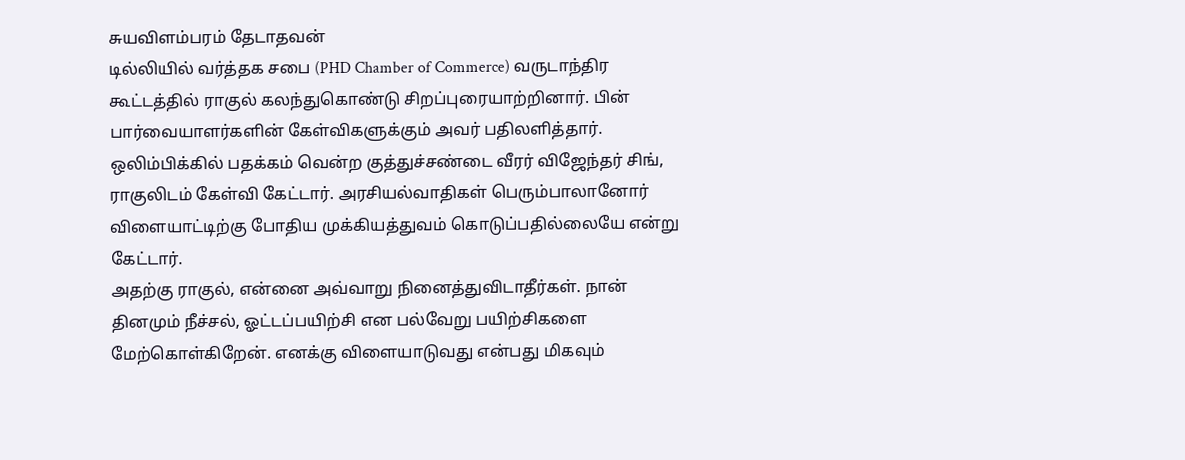சுயவிளம்பரம் தேடாதவன்
டில்லியில் வர்த்தக சபை (PHD Chamber of Commerce) வருடாந்திர கூட்டத்தில் ராகுல் கலந்துகொண்டு சிறப்புரையாற்றினார். பின் பார்வையாளர்களின் கேள்விகளுக்கும் அவர் பதிலளித்தார்.
ஒலிம்பிக்கில் பதக்கம் வென்ற குத்துச்சண்டை வீரர் விஜேந்தர் சிங், ராகுலிடம் கேள்வி கேட்டார். அரசியல்வாதிகள் பெரும்பாலானோர் விளையாட்டிற்கு போதிய முக்கியத்துவம் கொடுப்பதில்லையே என்று கேட்டார்.
அதற்கு ராகுல், என்னை அவ்வாறு நினைத்துவிடாதீர்கள். நான் தினமும் நீச்சல், ஓட்டப்பயிற்சி என பல்வேறு பயிற்சிகளை மேற்கொள்கிறேன். எனக்கு விளையாடுவது என்பது மிகவும்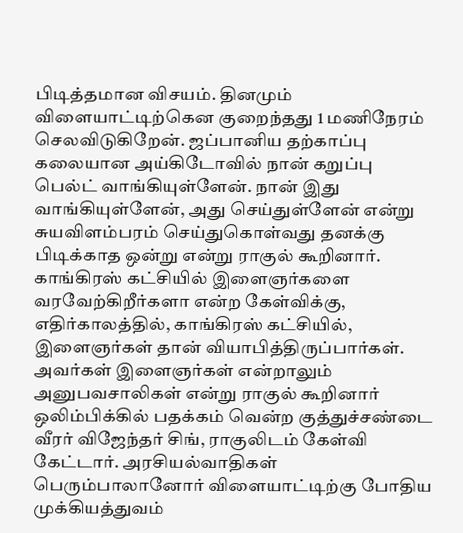பிடித்தமான விசயம். தினமும் விளையாட்டிற்கென குறைந்தது 1 மணிநேரம் செலவிடுகிறேன். ஜப்பானிய தற்காப்பு கலையான அய்கிடோவில் நான் கறுப்பு பெல்ட் வாங்கியுள்ளேன். நான் இது வாங்கியுள்ளேன், அது செய்துள்ளேன் என்று சுயவிளம்பரம் செய்துகொள்வது தனக்கு பிடிக்காத ஒன்று என்று ராகுல் கூறினார்.
காங்கிரஸ் கட்சியில் இளைஞர்களை வரவேற்கிறீர்களா என்ற கேள்விக்கு, எதிர்காலத்தில், காங்கிரஸ் கட்சியில், இளைஞர்கள் தான் வியாபித்திருப்பார்கள். அவர்கள் இளைஞர்கள் என்றாலும் அனுபவசாலிகள் என்று ராகுல் கூறினார்
ஒலிம்பிக்கில் பதக்கம் வென்ற குத்துச்சண்டை வீரர் விஜேந்தர் சிங், ராகுலிடம் கேள்வி கேட்டார். அரசியல்வாதிகள் பெரும்பாலானோர் விளையாட்டிற்கு போதிய முக்கியத்துவம்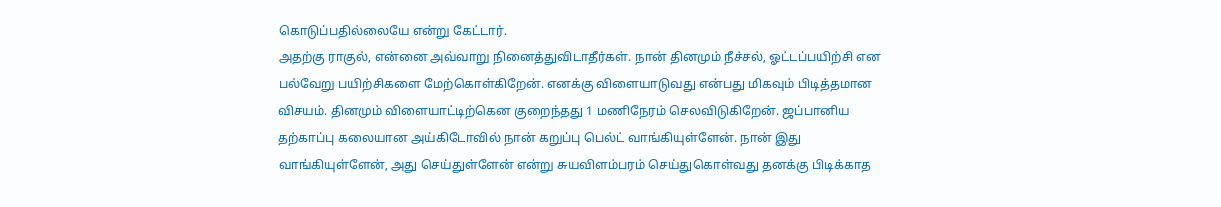கொடுப்பதில்லையே என்று கேட்டார்.
அதற்கு ராகுல், என்னை அவ்வாறு நினைத்துவிடாதீர்கள். நான் தினமும் நீச்சல், ஓட்டப்பயிற்சி என பல்வேறு பயிற்சிகளை மேற்கொள்கிறேன். எனக்கு விளையாடுவது என்பது மிகவும் பிடித்தமான விசயம். தினமும் விளையாட்டிற்கென குறைந்தது 1 மணிநேரம் செலவிடுகிறேன். ஜப்பானிய தற்காப்பு கலையான அய்கிடோவில் நான் கறுப்பு பெல்ட் வாங்கியுள்ளேன். நான் இது வாங்கியுள்ளேன், அது செய்துள்ளேன் என்று சுயவிளம்பரம் செய்துகொள்வது தனக்கு பிடிக்காத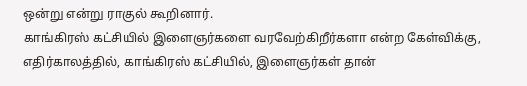ஒன்று என்று ராகுல் கூறினார்.
காங்கிரஸ் கட்சியில் இளைஞர்களை வரவேற்கிறீர்களா என்ற கேள்விக்கு, எதிர்காலத்தில், காங்கிரஸ் கட்சியில், இளைஞர்கள் தான்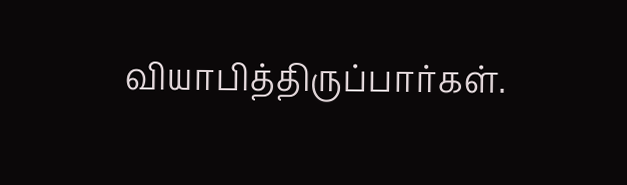வியாபித்திருப்பார்கள்.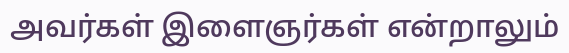அவர்கள் இளைஞர்கள் என்றாலும்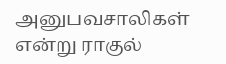அனுபவசாலிகள் என்று ராகுல்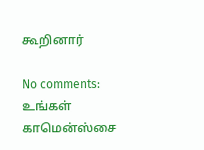கூறினார்

No comments:
உங்கள் காமென்ஸ்சை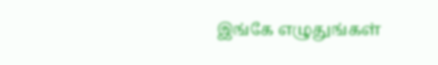இங்கே எழுதுங்கள்